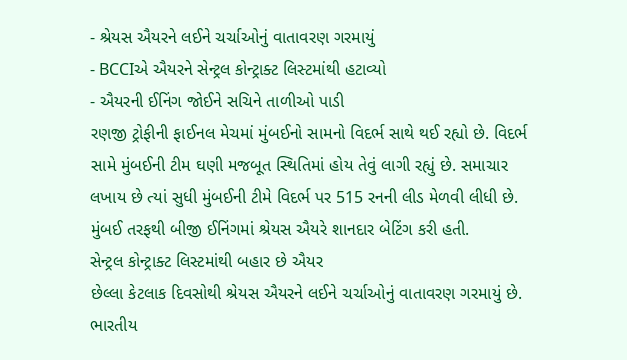- શ્રેયસ ઐયરને લઈને ચર્ચાઓનું વાતાવરણ ગરમાયું
- BCCIએ ઐયરને સેન્ટ્રલ કોન્ટ્રાક્ટ લિસ્ટમાંથી હટાવ્યો
- ઐયરની ઈનિંગ જોઈને સચિને તાળીઓ પાડી
રણજી ટ્રોફીની ફાઈનલ મેચમાં મુંબઈનો સામનો વિદર્ભ સાથે થઈ રહ્યો છે. વિદર્ભ સામે મુંબઈની ટીમ ઘણી મજબૂત સ્થિતિમાં હોય તેવું લાગી રહ્યું છે. સમાચાર લખાય છે ત્યાં સુધી મુંબઈની ટીમે વિદર્ભ પર 515 રનની લીડ મેળવી લીધી છે. મુંબઈ તરફથી બીજી ઈનિંગમાં શ્રેયસ ઐયરે શાનદાર બેટિંગ કરી હતી.
સેન્ટ્રલ કોન્ટ્રાક્ટ લિસ્ટમાંથી બહાર છે ઐયર
છેલ્લા કેટલાક દિવસોથી શ્રેયસ ઐયરને લઈને ચર્ચાઓનું વાતાવરણ ગરમાયું છે. ભારતીય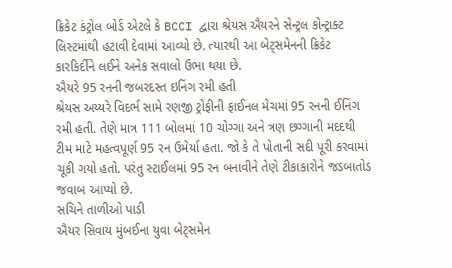ક્રિકેટ કંટ્રોલ બોર્ડ એટલે કે BCCI દ્વારા શ્રેયસ ઐયરને સેન્ટ્રલ કોન્ટ્રાક્ટ લિસ્ટમાંથી હટાવી દેવામાં આવ્યો છે. ત્યારથી આ બેટ્સમેનની ક્રિકેટ કારકિર્દીને લઈને અનેક સવાલો ઉભા થયા છે.
ઐયરે 95 રનની જબરદસ્ત ઇનિંગ રમી હતી
શ્રેયસ અય્યરે વિદર્ભ સામે રણજી ટ્રોફીની ફાઈનલ મેચમાં 95 રનની ઈનિંગ રમી હતી. તેણે માત્ર 111 બોલમાં 10 ચોગ્ગા અને ત્રણ છગ્ગાની મદદથી ટીમ માટે મહત્વપૂર્ણ 95 રન ઉમેર્યા હતા. જો કે તે પોતાની સદી પૂરી કરવામાં ચૂકી ગયો હતો. પરંતુ સ્ટાઈલમાં 95 રન બનાવીને તેણે ટીકાકારોને જડબાતોડ જવાબ આપ્યો છે.
સચિને તાળીઓ પાડી
ઐયર સિવાય મુંબઈના યુવા બેટ્સમેન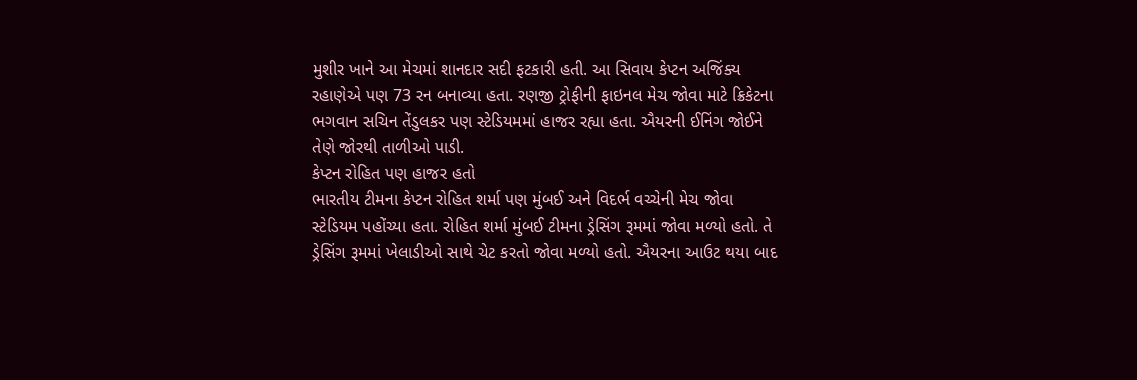મુશીર ખાને આ મેચમાં શાનદાર સદી ફટકારી હતી. આ સિવાય કેપ્ટન અજિંક્ય રહાણેએ પણ 73 રન બનાવ્યા હતા. રણજી ટ્રોફીની ફાઇનલ મેચ જોવા માટે ક્રિકેટના ભગવાન સચિન તેંડુલકર પણ સ્ટેડિયમમાં હાજર રહ્યા હતા. ઐયરની ઈનિંગ જોઈને તેણે જોરથી તાળીઓ પાડી.
કેપ્ટન રોહિત પણ હાજર હતો
ભારતીય ટીમના કેપ્ટન રોહિત શર્મા પણ મુંબઈ અને વિદર્ભ વચ્ચેની મેચ જોવા સ્ટેડિયમ પહોંચ્યા હતા. રોહિત શર્મા મુંબઈ ટીમના ડ્રેસિંગ રૂમમાં જોવા મળ્યો હતો. તે ડ્રેસિંગ રૂમમાં ખેલાડીઓ સાથે ચેટ કરતો જોવા મળ્યો હતો. ઐયરના આઉટ થયા બાદ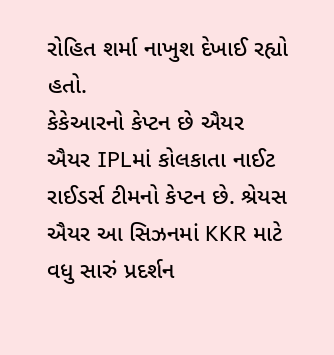રોહિત શર્મા નાખુશ દેખાઈ રહ્યો હતો.
કેકેઆરનો કેપ્ટન છે ઐયર
ઐયર IPLમાં કોલકાતા નાઈટ રાઈડર્સ ટીમનો કેપ્ટન છે. શ્રેયસ ઐયર આ સિઝનમાં KKR માટે વધુ સારું પ્રદર્શન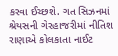કરવા ઈચ્છશે. ગત સિઝનમાં શ્રેયસની ગેરહાજરીમાં નીતિશ રાણાએ કોલકાતા નાઈટ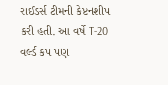રાઈડર્સ ટીમની કેપ્ટનશીપ કરી હતી. આ વર્ષે T-20 વર્લ્ડ કપ પણ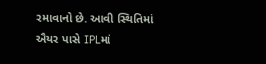રમાવાનો છે. આવી સ્થિતિમાં ઐયર પાસે IPLમાં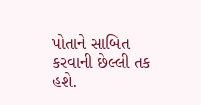પોતાને સાબિત કરવાની છેલ્લી તક હશે.